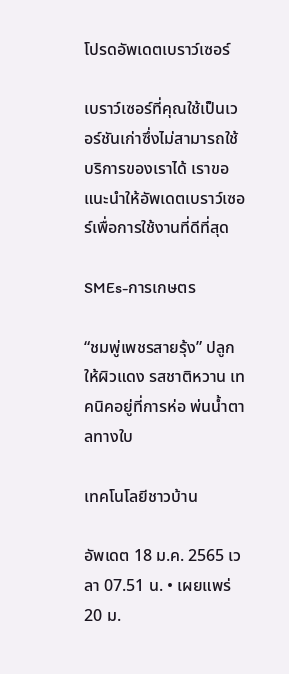โปรดอัพเดตเบราว์เซอร์

เบราว์เซอร์ที่คุณใช้เป็นเวอร์ชันเก่าซึ่งไม่สามารถใช้บริการของเราได้ เราขอแนะนำให้อัพเดตเบราว์เซอร์เพื่อการใช้งานที่ดีที่สุด

SMEs-การเกษตร

“ชมพู่เพชรสายรุ้ง” ปลูกให้ผิวแดง รสชาติหวาน เทคนิคอยู่ที่การห่อ พ่นน้ำตาลทางใบ

เทคโนโลยีชาวบ้าน

อัพเดต 18 ม.ค. 2565 เวลา 07.51 น. • เผยแพร่ 20 ม.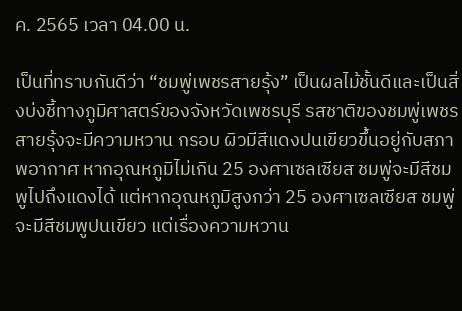ค. 2565 เวลา 04.00 น.

เป็นที่ทราบกันดีว่า “ชมพู่เพชรสายรุ้ง” เป็นผลไม้ชั้นดีและเป็นสิ่งบ่งชี้ทางภูมิศาสตร์ของจังหวัดเพชรบุรี รสชาติของชมพู่เพชรสายรุ้งจะมีความหวาน กรอบ ผิวมีสีแดงปนเขียวขึ้นอยู่กับสภาพอากาศ หากอุณหภูมิไม่เกิน 25 องศาเซลเซียส ชมพู่จะมีสีชมพูไปถึงแดงได้ แต่หากอุณหภูมิสูงกว่า 25 องศาเซลเซียส ชมพู่จะมีสีชมพูปนเขียว แต่เรื่องความหวาน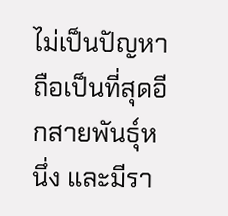ไม่เป็นปัญหา ถือเป็นที่สุดอีกสายพันธุ์หนึ่ง และมีรา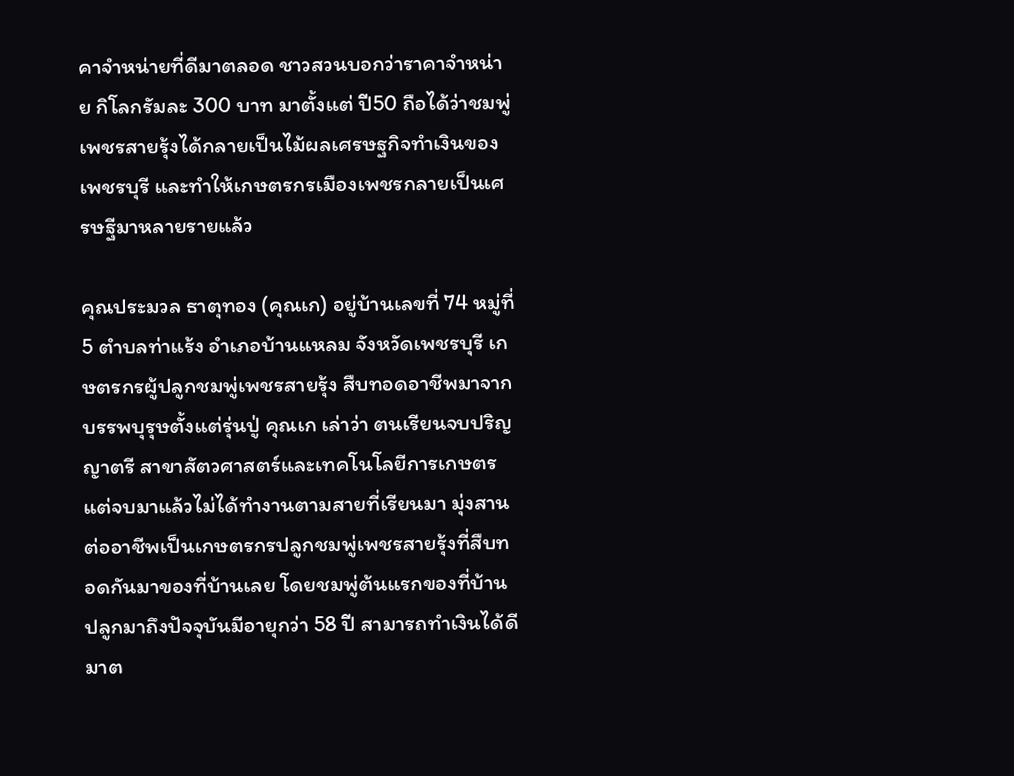คาจำหน่ายที่ดีมาตลอด ชาวสวนบอกว่าราคาจำหน่าย กิโลกรัมละ 300 บาท มาตั้งแต่ ปี50 ถือได้ว่าชมพู่เพชรสายรุ้งได้กลายเป็นไม้ผลเศรษฐกิจทำเงินของเพชรบุรี และทำให้เกษตรกรเมืองเพชรกลายเป็นเศรษฐีมาหลายรายแล้ว

คุณประมวล ธาตุทอง (คุณเก) อยู่บ้านเลขที่ 74 หมู่ที่ 5 ตำบลท่าแร้ง อำเภอบ้านแหลม จังหวัดเพชรบุรี เกษตรกรผู้ปลูกชมพู่เพชรสายรุ้ง สืบทอดอาชีพมาจากบรรพบุรุษตั้งแต่รุ่นปู่ คุณเก เล่าว่า ตนเรียนจบปริญญาตรี สาขาสัตวศาสตร์และเทคโนโลยีการเกษตร แต่จบมาแล้วไม่ได้ทำงานตามสายที่เรียนมา มุ่งสานต่ออาชีพเป็นเกษตรกรปลูกชมพู่เพชรสายรุ้งที่สืบทอดกันมาของที่บ้านเลย โดยชมพู่ต้นแรกของที่บ้านปลูกมาถึงปัจจุบันมีอายุกว่า 58 ปี สามารถทำเงินได้ดีมาต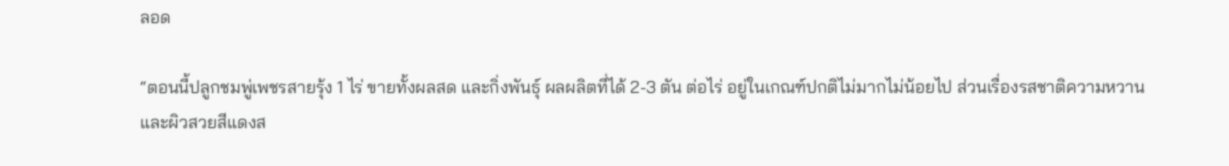ลอด

“ตอนนี้ปลูกชมพู่เพชรสายรุ้ง 1 ไร่ ขายทั้งผลสด และกิ่งพันธุ์ ผลผลิตที่ได้ 2-3 ตัน ต่อไร่ อยู่ในเกณฑ์ปกติไม่มากไม่น้อยไป ส่วนเรื่องรสชาติความหวาน และผิวสวยสีแดงส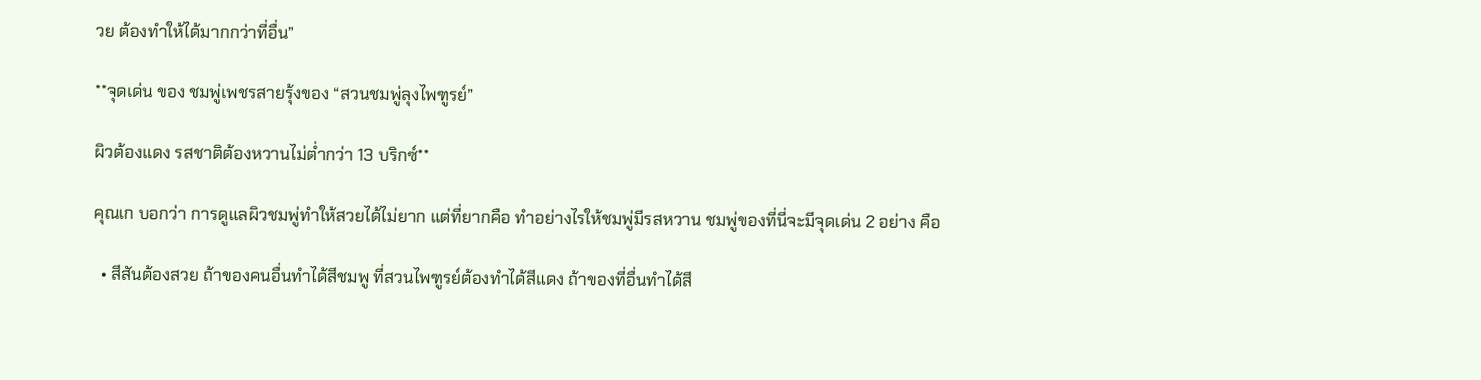วย ต้องทำให้ได้มากกว่าที่อื่น”

**จุดเด่น ของ ชมพู่เพชรสายรุ้งของ “สวนชมพู่ลุงไพฑูรย์”

ผิวต้องแดง รสชาติต้องหวานไม่ต่ำกว่า 13 บริกซ์**

คุณเก บอกว่า การดูแลผิวชมพู่ทำให้สวยได้ไม่ยาก แต่ที่ยากคือ ทำอย่างไรให้ชมพู่มีรสหวาน ชมพู่ของที่นี่จะมีจุดเด่น 2 อย่าง คือ

  • สีสันต้องสวย ถ้าของคนอื่นทำได้สีชมพู ที่สวนไพฑูรย์ต้องทำได้สีแดง ถ้าของที่อื่นทำได้สี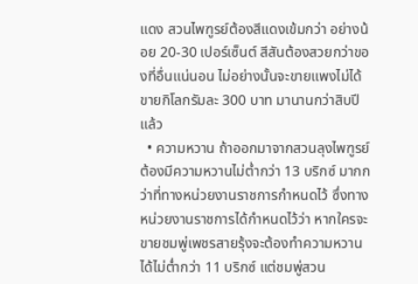แดง สวนไพฑูรย์ต้องสีแดงเข้มกว่า อย่างน้อย 20-30 เปอร์เซ็นต์ สีสันต้องสวยกว่าของที่อื่นแน่นอน ไม่อย่างนั้นจะขายแพงไม่ได้ ขายกิโลกรัมละ 300 บาท มานานกว่าสิบปีแล้ว
  • ความหวาน ถ้าออกมาจากสวนลุงไพฑูรย์ต้องมีความหวานไม่ต่ำกว่า 13 บริกซ์ มากกว่าที่ทางหน่วยงานราชการกำหนดไว้ ซึ่งทางหน่วยงานราชการได้กำหนดไว้ว่า หากใครจะขายชมพู่เพชรสายรุ้งจะต้องทำความหวานได้ไม่ต่ำกว่า 11 บริกซ์ แต่ชมพู่สวน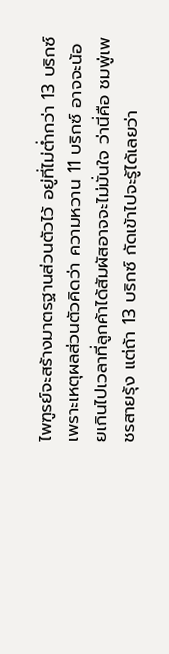ไพฑูรย์จะสร้างมาตรฐานส่วนตัวไว้ อยู่ที่ไม่ต่ำกว่า 13 บริกซ์ เพราะเหตุผลส่วนตัวคิดว่า ความหวาน 11 บริกซ์ อาจจะน้อยเกินไปเวลาที่ลูกค้าได้สัมผัสอาจจะไม่มั่นใจ ว่านี่คือ ชมพู่เพชรสายรุ้ง แต่ถ้า 13 บริกซ์ กัดเข้าไปจะรู้ได้เลยว่า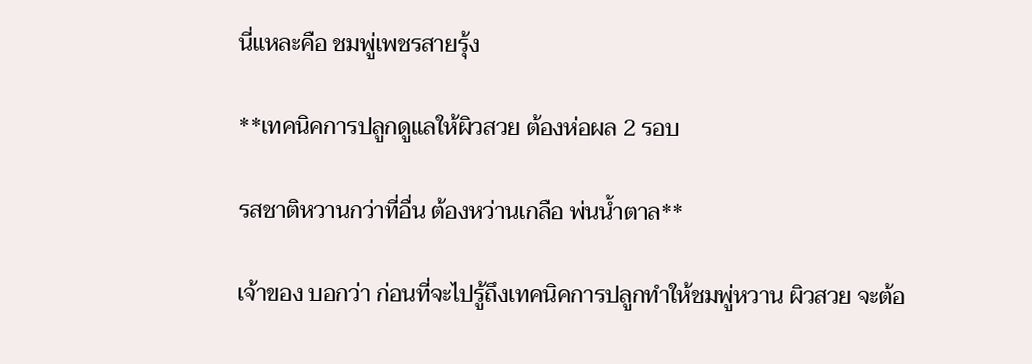นี่แหละคือ ชมพู่เพชรสายรุ้ง

**เทคนิคการปลูกดูแลให้ผิวสวย ต้องห่อผล 2 รอบ

รสชาติหวานกว่าที่อื่น ต้องหว่านเกลือ พ่นน้ำตาล**

เจ้าของ บอกว่า ก่อนที่จะไปรู้ถึงเทคนิคการปลูกทำให้ชมพู่หวาน ผิวสวย จะต้อ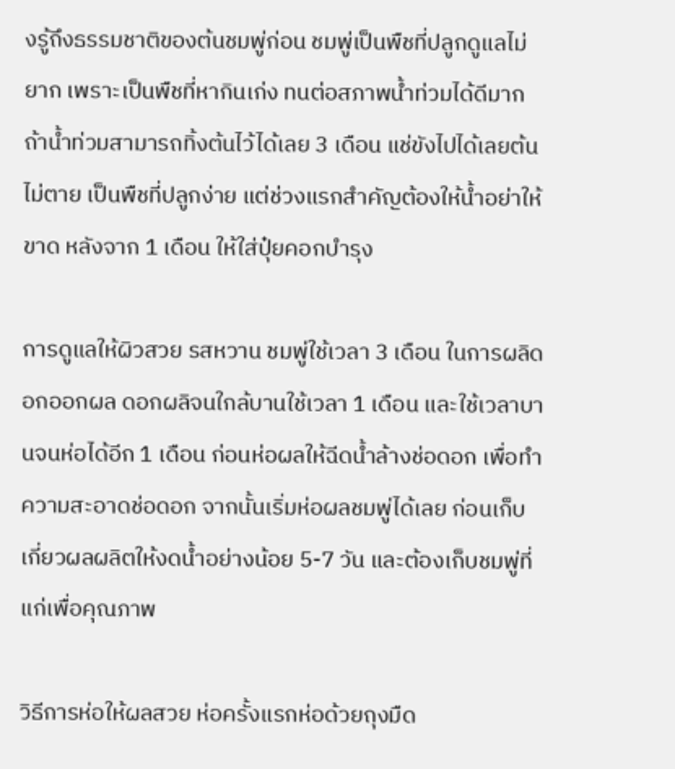งรู้ถึงธรรมชาติของต้นชมพู่ก่อน ชมพู่เป็นพืชที่ปลูกดูแลไม่ยาก เพราะเป็นพืชที่หากินเก่ง ทนต่อสภาพน้ำท่วมได้ดีมาก ถ้าน้ำท่วมสามารถทิ้งต้นไว้ได้เลย 3 เดือน แช่ขังไปได้เลยต้นไม่ตาย เป็นพืชที่ปลูกง่าย แต่ช่วงแรกสำคัญต้องให้น้ำอย่าให้ขาด หลังจาก 1 เดือน ให้ใส่ปุ๋ยคอกบำรุง

การดูแลให้ผิวสวย รสหวาน ชมพู่ใช้เวลา 3 เดือน ในการผลิดอกออกผล ดอกผลิจนใกล้บานใช้เวลา 1 เดือน และใช้เวลาบานจนห่อได้อีก 1 เดือน ก่อนห่อผลให้ฉีดน้ำล้างช่อดอก เพื่อทำความสะอาดช่อดอก จากนั้นเริ่มห่อผลชมพู่ได้เลย ก่อนเก็บเกี่ยวผลผลิตให้งดน้ำอย่างน้อย 5-7 วัน และต้องเก็บชมพู่ที่แก่เพื่อคุณภาพ

วิธีการห่อให้ผลสวย ห่อครั้งแรกห่อด้วยถุงมืด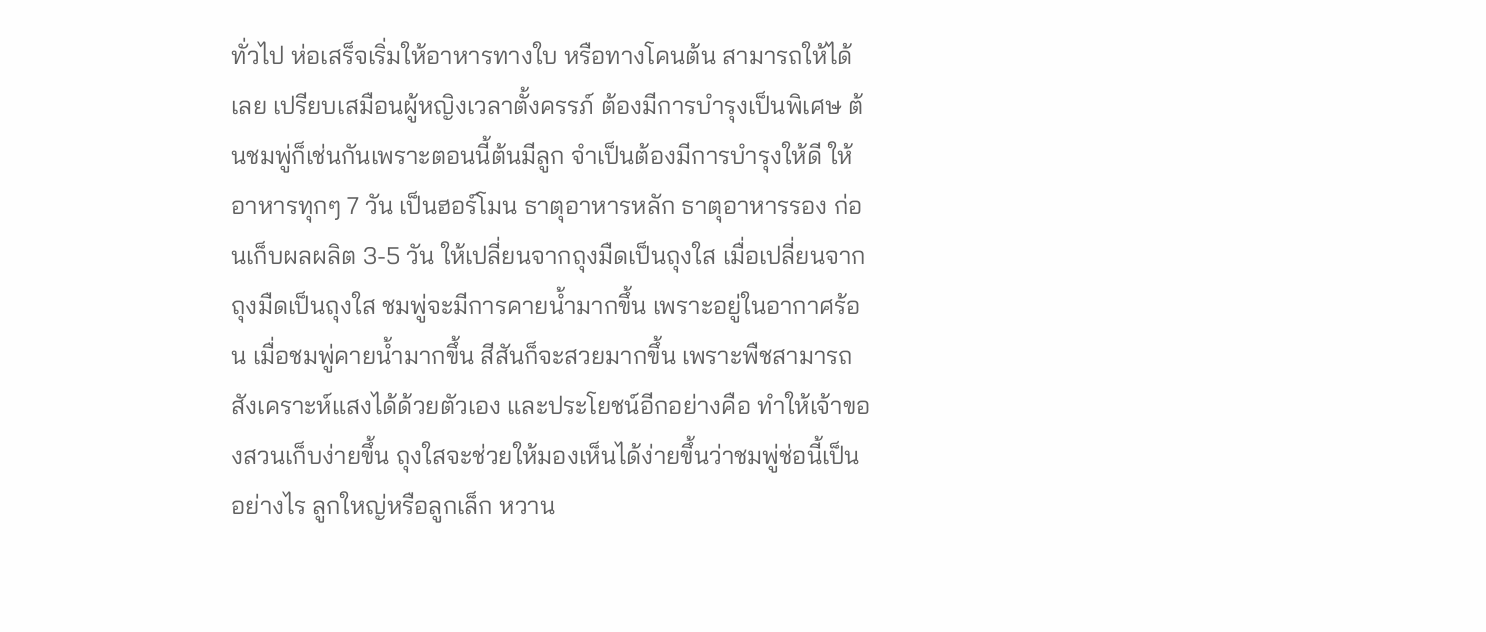ทั่วไป ห่อเสร็จเริ่มให้อาหารทางใบ หรือทางโคนต้น สามารถให้ได้เลย เปรียบเสมือนผู้หญิงเวลาตั้งครรภ์ ต้องมีการบำรุงเป็นพิเศษ ต้นชมพู่ก็เช่นกันเพราะตอนนี้ต้นมีลูก จำเป็นต้องมีการบำรุงให้ดี ให้อาหารทุกๆ 7 วัน เป็นฮอร์โมน ธาตุอาหารหลัก ธาตุอาหารรอง ก่อนเก็บผลผลิต 3-5 วัน ให้เปลี่ยนจากถุงมืดเป็นถุงใส เมื่อเปลี่ยนจากถุงมืดเป็นถุงใส ชมพู่จะมีการคายน้ำมากขึ้น เพราะอยู่ในอากาศร้อน เมื่อชมพู่คายน้ำมากขึ้น สีสันก็จะสวยมากขึ้น เพราะพืชสามารถสังเคราะห์แสงได้ด้วยตัวเอง และประโยชน์อีกอย่างคือ ทำให้เจ้าของสวนเก็บง่ายขึ้น ถุงใสจะช่วยให้มองเห็นได้ง่ายขึ้นว่าชมพู่ช่อนี้เป็นอย่างไร ลูกใหญ่หรือลูกเล็ก หวาน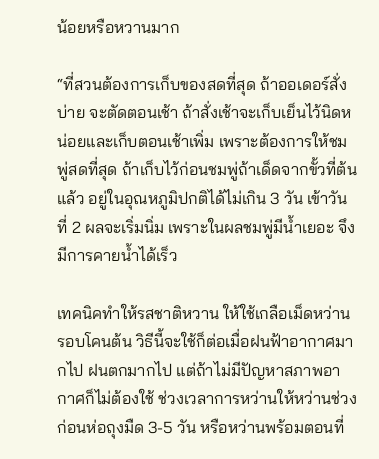น้อยหรือหวานมาก

“ที่สวนต้องการเก็บของสดที่สุด ถ้าออเดอร์สั่งบ่าย จะตัดตอนเช้า ถ้าสั่งเช้าจะเก็บเย็นไว้นิดหน่อยและเก็บตอนเช้าเพิ่ม เพราะต้องการให้ชมพู่สดที่สุด ถ้าเก็บไว้ก่อนชมพู่ถ้าเด็ดจากขั้วที่ต้นแล้ว อยู่ในอุณหภูมิปกติได้ไม่เกิน 3 วัน เข้าวันที่ 2 ผลจะเริ่มนิ่ม เพราะในผลชมพู่มีน้ำเยอะ จึงมีการคายน้ำได้เร็ว

เทคนิคทำให้รสชาติหวาน ให้ใช้เกลือเม็ดหว่านรอบโคนต้น วิธีนี้จะใช้ก็ต่อเมื่อฝนฟ้าอากาศมากไป ฝนตกมากไป แต่ถ้าไม่มีปัญหาสภาพอากาศก็ไม่ต้องใช้ ช่วงเวลาการหว่านให้หว่านช่วงก่อนห่อถุงมืด 3-5 วัน หรือหว่านพร้อมตอนที่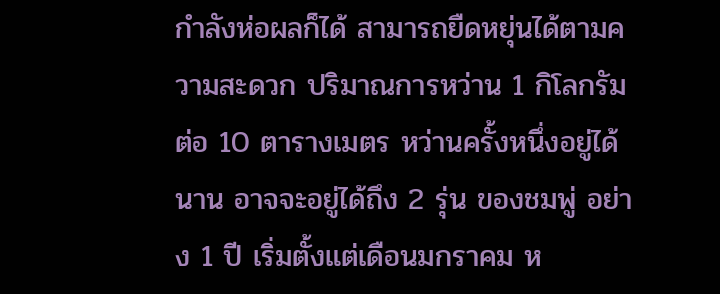กำลังห่อผลก็ได้ สามารถยืดหยุ่นได้ตามความสะดวก ปริมาณการหว่าน 1 กิโลกรัม ต่อ 10 ตารางเมตร หว่านครั้งหนึ่งอยู่ได้นาน อาจจะอยู่ได้ถึง 2 รุ่น ของชมพู่ อย่าง 1 ปี เริ่มตั้งแต่เดือนมกราคม ห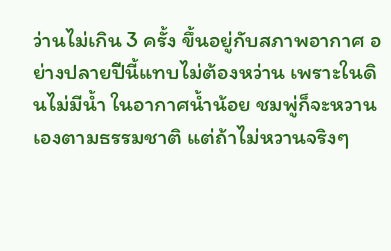ว่านไม่เกิน 3 ครั้ง ขึ้นอยู่กับสภาพอากาศ อย่างปลายปีนี้แทบไม่ต้องหว่าน เพราะในดินไม่มีน้ำ ในอากาศน้ำน้อย ชมพู่ก็จะหวานเองตามธรรมชาติ แต่ถ้าไม่หวานจริงๆ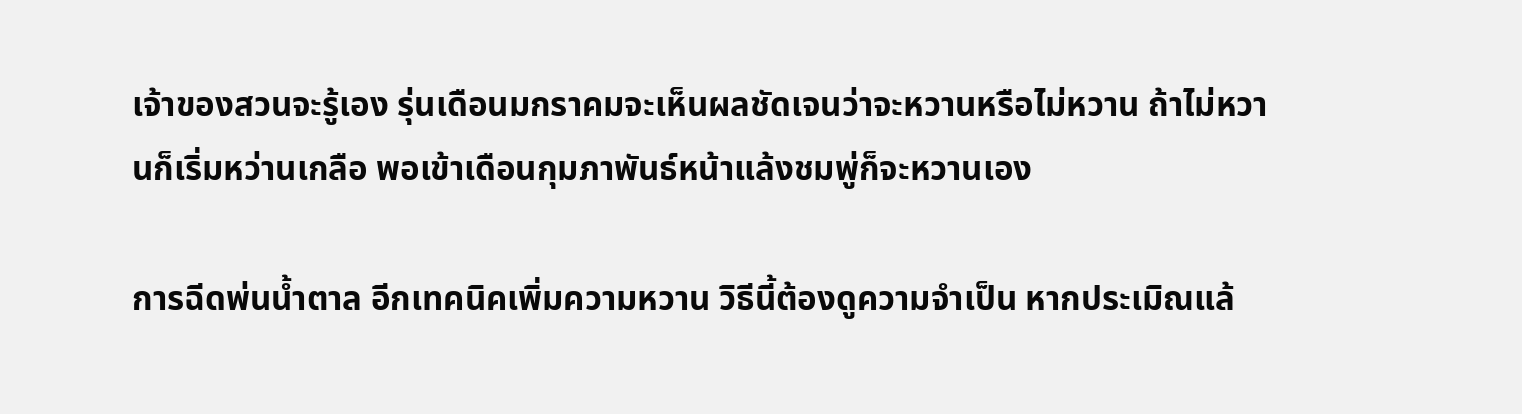เจ้าของสวนจะรู้เอง รุ่นเดือนมกราคมจะเห็นผลชัดเจนว่าจะหวานหรือไม่หวาน ถ้าไม่หวานก็เริ่มหว่านเกลือ พอเข้าเดือนกุมภาพันธ์หน้าแล้งชมพู่ก็จะหวานเอง

การฉีดพ่นน้ำตาล อีกเทคนิคเพิ่มความหวาน วิธีนี้ต้องดูความจำเป็น หากประเมิณแล้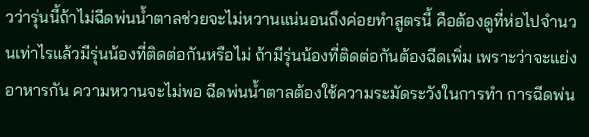วว่ารุ่นนี้ถ้าไม่ฉีดพ่นน้ำตาลช่วยจะไม่หวานแน่นอนถึงค่อยทำสูตรนี้ คือต้องดูที่ห่อไปจำนวนเท่าไรแล้วมีรุ่นน้องที่ติดต่อกันหรือไม่ ถ้ามีรุ่นน้องที่ติดต่อกันต้องฉีดเพิ่ม เพราะว่าจะแย่งอาหารกัน ความหวานจะไม่พอ ฉีดพ่นน้ำตาลต้องใช้ความระมัดระวังในการทำ การฉีดพ่น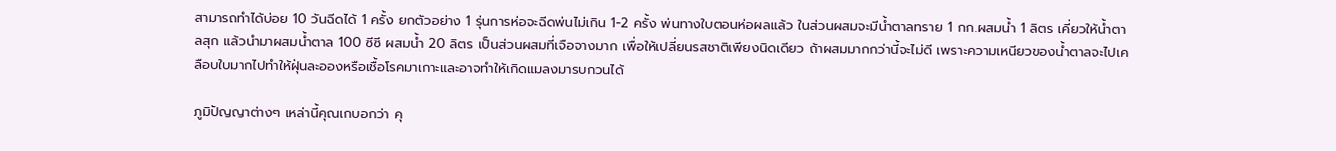สามารถทำได้บ่อย 10 วันฉีดได้ 1 ครั้ง ยกตัวอย่าง 1 รุ่นการห่อจะฉีดพ่นไม่เกิน 1-2 ครั้ง พ่นทางใบตอนห่อผลแล้ว ในส่วนผสมจะมีน้ำตาลทราย 1 กก.ผสมน้ำ 1 ลิตร เคี่ยวให้น้ำตาลสุก แล้วนำมาผสมน้ำตาล 100 ซีซี ผสมน้ำ 20 ลิตร เป็นส่วนผสมที่เจือจางมาก เพื่อให้เปลี่ยนรสชาติเพียงนิดเดียว ถ้าผสมมากกว่านี้จะไม่ดี เพราะความเหนียวของน้ำตาลจะไปเคลือบใบมากไปทำให้ฝุ่นละอองหรือเชื้อโรคมาเกาะและอาจทำให้เกิดแมลงมารบกวนได้

ภูมิปัญญาต่างๆ เหล่านี้คุณเกบอกว่า คุ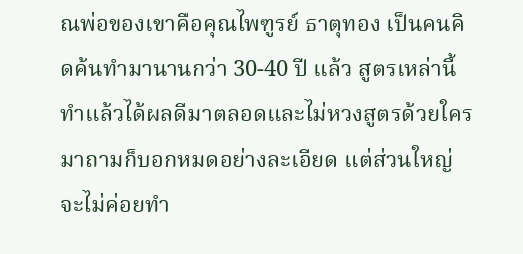ณพ่อของเขาคือคุณไพฑูรย์ ธาตุทอง เป็นคนคิดค้นทำมานานกว่า 30-40 ปี แล้ว สูตรเหล่านี้ทำแล้วได้ผลดีมาตลอดและไม่หวงสูตรด้วยใครมาถามก็บอกหมดอย่างละเอียด แต่ส่วนใหญ่จะไม่ค่อยทำ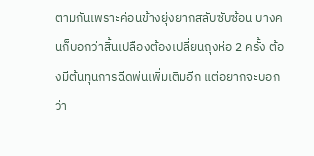ตามกันเพราะค่อนข้างยุ่งยากสลับซับซ้อน บางคนก็บอกว่าสิ้นเปลืองต้องเปลี่ยนถุงห่อ 2 ครั้ง ต้องมีต้นทุนการฉีดพ่นเพิ่มเติมอีก แต่อยากจะบอกว่า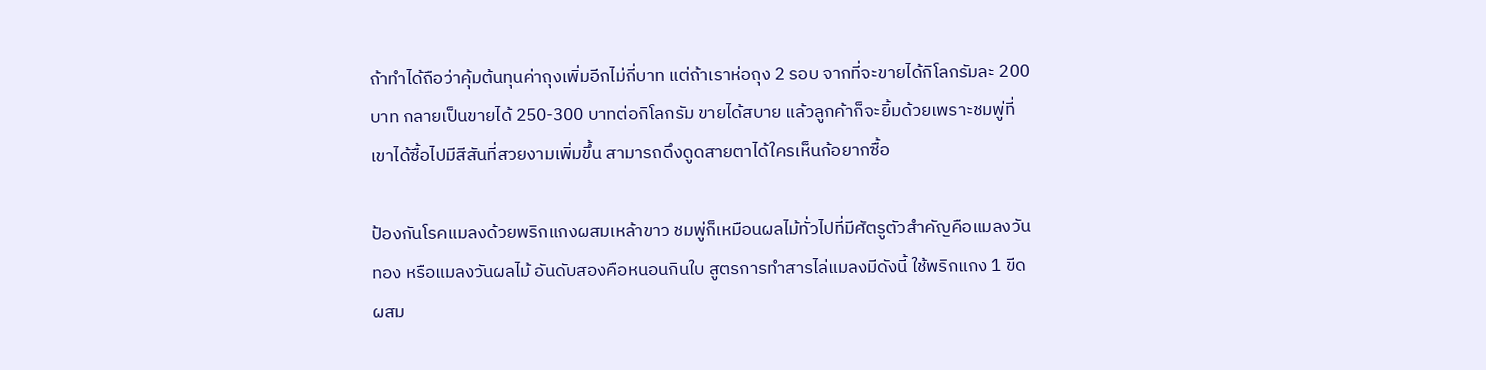ถ้าทำได้ถือว่าคุ้มต้นทุนค่าถุงเพิ่มอีกไม่กี่บาท แต่ถ้าเราห่อถุง 2 รอบ จากที่จะขายได้กิโลกรัมละ 200 บาท กลายเป็นขายได้ 250-300 บาทต่อกิโลกรัม ขายได้สบาย แล้วลูกค้าก็จะยิ้มด้วยเพราะชมพู่ที่เขาได้ซื้อไปมีสีสันที่สวยงามเพิ่มขึ้น สามารถดึงดูดสายตาได้ใครเห็นก้อยากซื้อ

ป้องกันโรคแมลงด้วยพริกแกงผสมเหล้าขาว ชมพู่ก็เหมือนผลไม้ทั่วไปที่มีศัตรูตัวสำคัญคือแมลงวันทอง หรือแมลงวันผลไม้ อันดับสองคือหนอนกินใบ สูตรการทำสารไล่แมลงมีดังนี้ ใช้พริกแกง 1 ขีด ผสม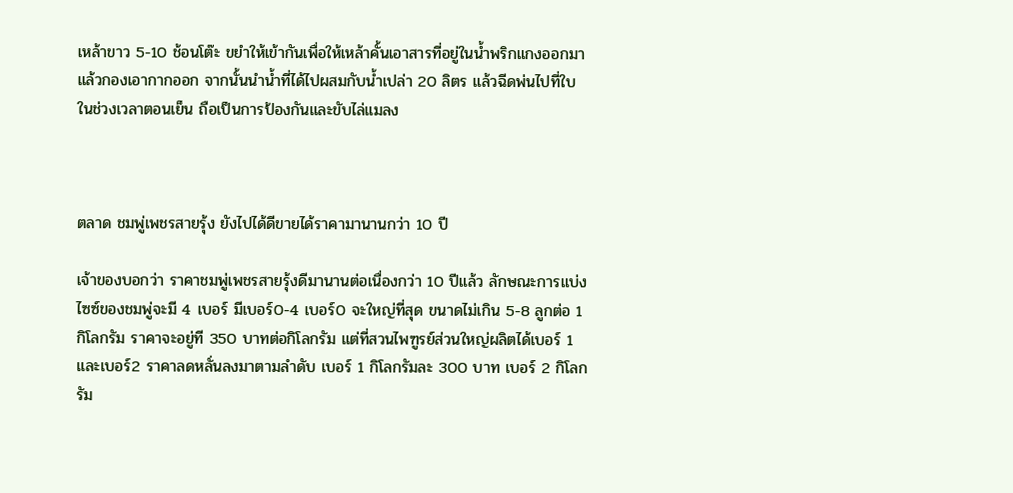เหล้าขาว 5-10 ช้อนโต๊ะ ขยำให้เข้ากันเพื่อให้เหล้าคั้นเอาสารที่อยู่ในน้ำพริกแกงออกมา แล้วกองเอากากออก จากนั้นนำน้ำที่ได้ไปผสมกับน้ำเปล่า 20 ลิตร แล้วฉีดพ่นไปที่ใบ ในช่วงเวลาตอนเย็น ถือเป็นการป้องกันและขับไล่แมลง



ตลาด ชมพู่เพชรสายรุ้ง ยังไปได้ดีขายได้ราคามานานกว่า 10 ปี

เจ้าของบอกว่า ราคาชมพู่เพชรสายรุ้งดีมานานต่อเนื่องกว่า 10 ปีแล้ว ลักษณะการแบ่งไซซ์ของชมพู่จะมี 4 เบอร์ มีเบอร์0-4 เบอร์0 จะใหญ่ที่สุด ขนาดไม่เกิน 5-8 ลูกต่อ 1 กิโลกรัม ราคาจะอยู่ที 350 บาทต่อกิโลกรัม แต่ที่สวนไพฑูรย์ส่วนใหญ่ผลิตได้เบอร์ 1และเบอร์2 ราคาลดหลั่นลงมาตามลำดับ เบอร์ 1 กิโลกรัมละ 300 บาท เบอร์ 2 กิโลกรัม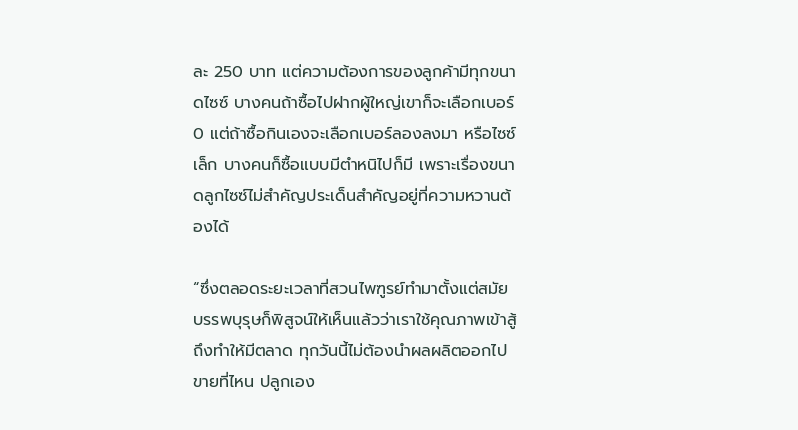ละ 250 บาท แต่ความต้องการของลูกค้ามีทุกขนาดไซซ์ บางคนถ้าซื้อไปฝากผู้ใหญ่เขาก็จะเลือกเบอร์0 แต่ถ้าซื้อกินเองจะเลือกเบอร์ลองลงมา หรือไซซ์เล็ก บางคนก็ซื้อแบบมีตำหนิไปก็มี เพราะเรื่องขนาดลูกไซซ์ไม่สำคัญประเด็นสำคัญอยู่ที่ความหวานต้องได้

“ซึ่งตลอดระยะเวลาที่สวนไพฑูรย์ทำมาตั้งแต่สมัยบรรพบุรุษก็พิสูจน์ให้เห็นแล้วว่าเราใช้คุณภาพเข้าสู้ถึงทำให้มีตลาด ทุกวันนี้ไม่ต้องนำผลผลิตออกไปขายที่ไหน ปลูกเอง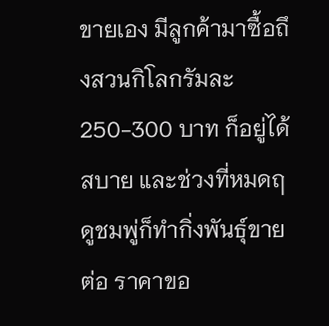ขายเอง มีลูกค้ามาซื้อถึงสวนกิโลกรัมละ 250-300 บาท ก็อยู่ได้สบาย และช่วงที่หมดฤดูชมพู่ก็ทำกิ่งพันธุ์ขายต่อ ราคาขอ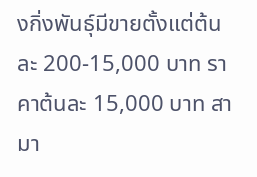งกิ่งพันธุ์มีขายตั้งแต่ต้นละ 200-15,000 บาท ราคาต้นละ 15,000 บาท สามา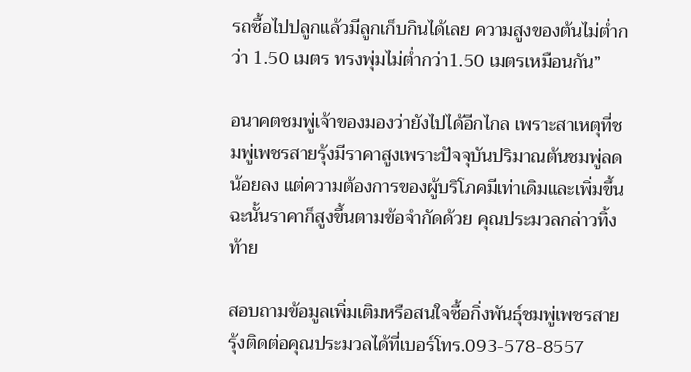รถซื้อไปปลูกแล้วมีลูกเก็บกินได้เลย ความสูงของต้นไม่ต่ำกว่า 1.50 เมตร ทรงพุ่มไม่ต่ำกว่า1.50 เมตรเหมือนกัน”

อนาคตชมพู่เจ้าของมองว่ายังไปได้อีกไกล เพราะสาเหตุที่ชมพู่เพชรสายรุ้งมีราคาสูงเพราะปัจจุบันปริมาณต้นชมพู่ลดน้อยลง แต่ความต้องการของผู้บริโภคมีเท่าเดิมและเพิ่มขึ้น ฉะนั้นราคาก็สูงขึ้นตามข้อจำกัดด้วย คุณประมวลกล่าวทิ้งท้าย

สอบถามข้อมูลเพิ่มเติมหรือสนใจซื้อกิ่งพันธุ์ชมพู่เพชรสายรุ้งติดต่อคุณประมวลได้ที่เบอร์โทร.093-578-8557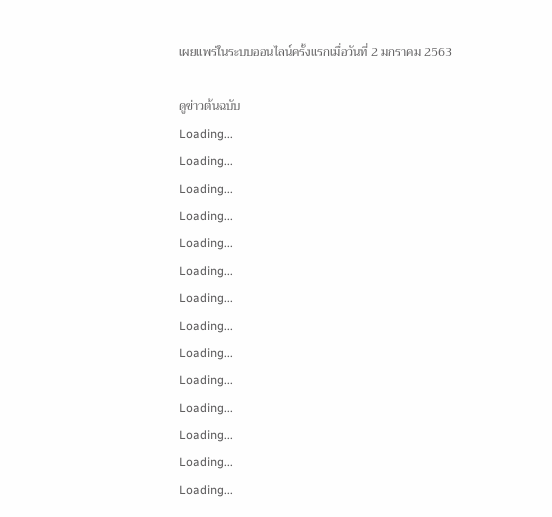เผยแพร่ในระบบออนไลน์ครั้งแรกเมื่อวันที่ 2 มกราคม 2563

ดูข่าวต้นฉบับ
Loading...
Loading...
Loading...
Loading...
Loading...
Loading...
Loading...
Loading...
Loading...
Loading...
Loading...
Loading...
Loading...
Loading...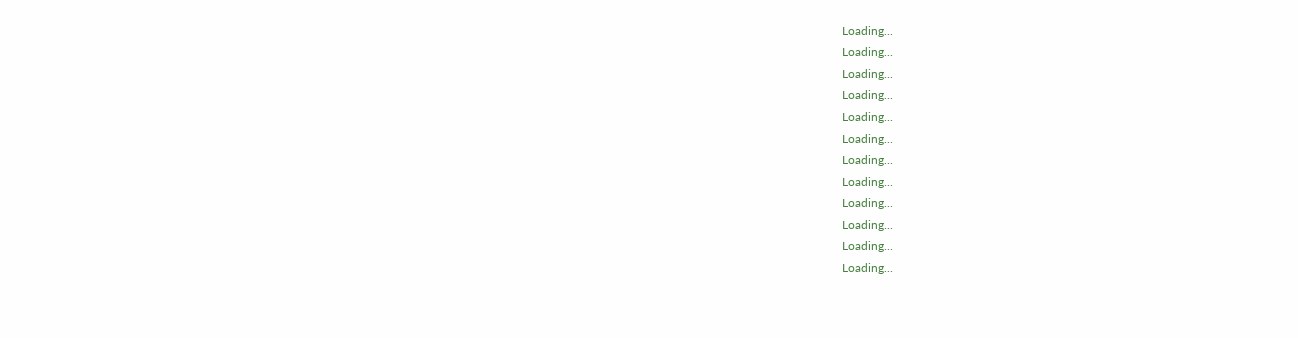Loading...
Loading...
Loading...
Loading...
Loading...
Loading...
Loading...
Loading...
Loading...
Loading...
Loading...
Loading...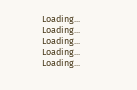Loading...
Loading...
Loading...
Loading...
Loading...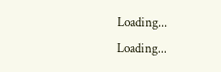Loading...
Loading...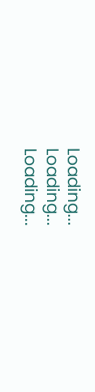Loading...
Loading...
Loading...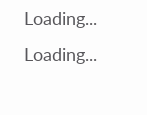Loading...
Loading...